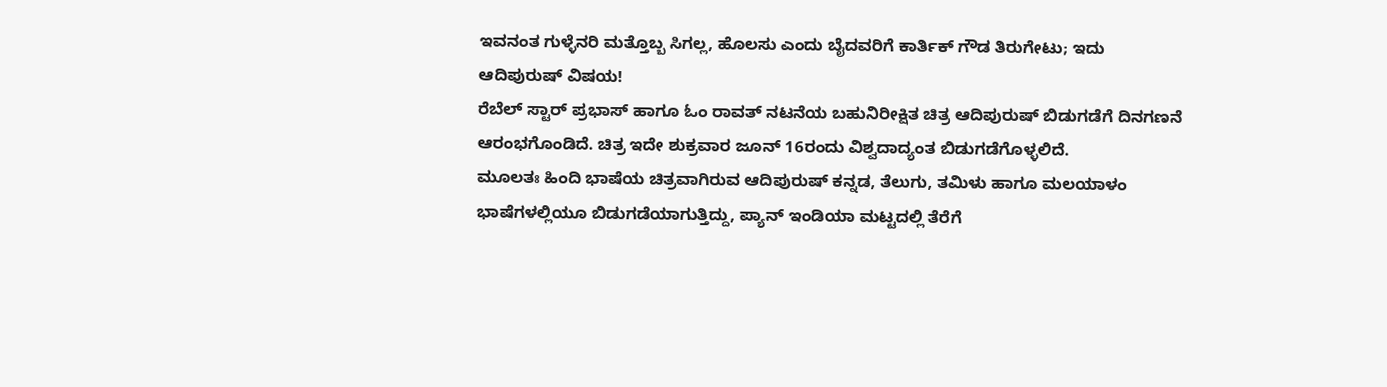ಇವನಂತ ಗುಳ್ಳೆನರಿ ಮತ್ತೊಬ್ಬ ಸಿಗಲ್ಲ, ಹೊಲಸು ಎಂದು ಬೈದವರಿಗೆ ಕಾರ್ತಿಕ್ ಗೌಡ ತಿರುಗೇಟು; ಇದು ಆದಿಪುರುಷ್ ವಿಷಯ!
ರೆಬೆಲ್ ಸ್ಟಾರ್ ಪ್ರಭಾಸ್ ಹಾಗೂ ಓಂ ರಾವತ್ ನಟನೆಯ ಬಹುನಿರೀಕ್ಷಿತ ಚಿತ್ರ ಆದಿಪುರುಷ್ ಬಿಡುಗಡೆಗೆ ದಿನಗಣನೆ ಆರಂಭಗೊಂಡಿದೆ. ಚಿತ್ರ ಇದೇ ಶುಕ್ರವಾರ ಜೂನ್ 16ರಂದು ವಿಶ್ವದಾದ್ಯಂತ ಬಿಡುಗಡೆಗೊಳ್ಳಲಿದೆ.
ಮೂಲತಃ ಹಿಂದಿ ಭಾಷೆಯ ಚಿತ್ರವಾಗಿರುವ ಆದಿಪುರುಷ್ ಕನ್ನಡ, ತೆಲುಗು, ತಮಿಳು ಹಾಗೂ ಮಲಯಾಳಂ ಭಾಷೆಗಳಲ್ಲಿಯೂ ಬಿಡುಗಡೆಯಾಗುತ್ತಿದ್ದು, ಪ್ಯಾನ್ ಇಂಡಿಯಾ ಮಟ್ಟದಲ್ಲಿ ತೆರೆಗೆ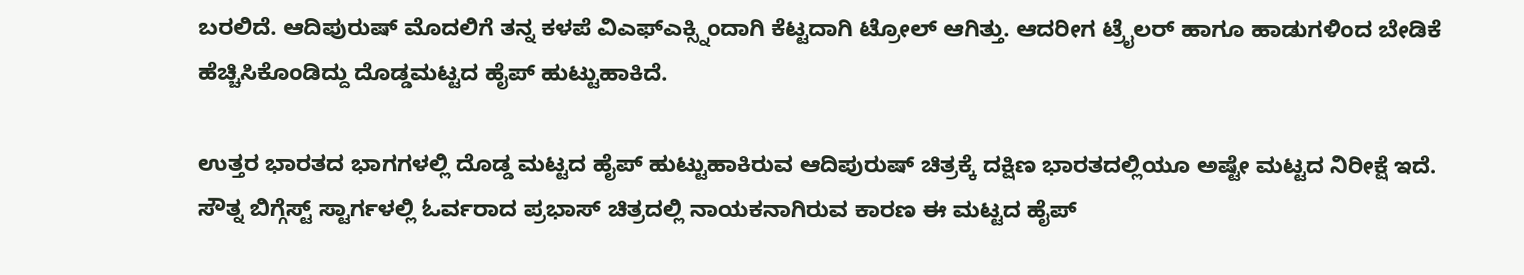ಬರಲಿದೆ. ಆದಿಪುರುಷ್ ಮೊದಲಿಗೆ ತನ್ನ ಕಳಪೆ ವಿಎಫ್ಎಕ್ಸ್ನಿಂದಾಗಿ ಕೆಟ್ಟದಾಗಿ ಟ್ರೋಲ್ ಆಗಿತ್ತು. ಆದರೀಗ ಟ್ರೈಲರ್ ಹಾಗೂ ಹಾಡುಗಳಿಂದ ಬೇಡಿಕೆ ಹೆಚ್ಚಿಸಿಕೊಂಡಿದ್ದು ದೊಡ್ಡಮಟ್ಟದ ಹೈಪ್ ಹುಟ್ಟುಹಾಕಿದೆ.

ಉತ್ತರ ಭಾರತದ ಭಾಗಗಳಲ್ಲಿ ದೊಡ್ಡ ಮಟ್ಟದ ಹೈಪ್ ಹುಟ್ಟುಹಾಕಿರುವ ಆದಿಪುರುಷ್ ಚಿತ್ರಕ್ಕೆ ದಕ್ಷಿಣ ಭಾರತದಲ್ಲಿಯೂ ಅಷ್ಟೇ ಮಟ್ಟದ ನಿರೀಕ್ಷೆ ಇದೆ. ಸೌತ್ನ ಬಿಗ್ಗೆಸ್ಟ್ ಸ್ಟಾರ್ಗಳಲ್ಲಿ ಓರ್ವರಾದ ಪ್ರಭಾಸ್ ಚಿತ್ರದಲ್ಲಿ ನಾಯಕನಾಗಿರುವ ಕಾರಣ ಈ ಮಟ್ಟದ ಹೈಪ್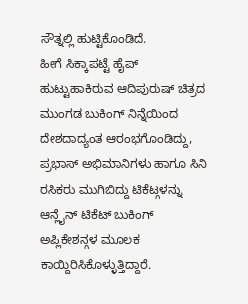ಸೌತ್ನಲ್ಲಿ ಹುಟ್ಟಿಕೊಂಡಿದೆ.
ಹೀಗೆ ಸಿಕ್ಕಾಪಟ್ಟೆ ಹೈಪ್ ಹುಟ್ಟುಹಾಕಿರುವ ಆದಿಪುರುಷ್ ಚಿತ್ರದ ಮುಂಗಡ ಬುಕಿಂಗ್ ನಿನ್ನೆಯಿಂದ ದೇಶದಾದ್ಯಂತ ಆರಂಭಗೊಂಡಿದ್ದು, ಪ್ರಭಾಸ್ ಅಭಿಮಾನಿಗಳು ಹಾಗೂ ಸಿನಿ ರಸಿಕರು ಮುಗಿಬಿದ್ದು ಟಿಕೆಟ್ಗಳನ್ನು ಆನ್ಲೈನ್ ಟಿಕೆಟ್ ಬುಕಿಂಗ್ ಅಪ್ಲಿಕೇಶನ್ಗಳ ಮೂಲಕ ಕಾಯ್ದಿರಿಸಿಕೊಳ್ಳುತ್ತಿದ್ದಾರೆ.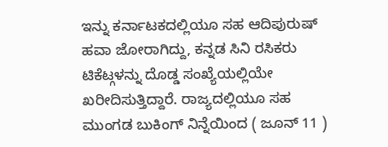ಇನ್ನು ಕರ್ನಾಟಕದಲ್ಲಿಯೂ ಸಹ ಆದಿಪುರುಷ್ ಹವಾ ಜೋರಾಗಿದ್ದು, ಕನ್ನಡ ಸಿನಿ ರಸಿಕರು ಟಿಕೆಟ್ಗಳನ್ನು ದೊಡ್ಡ ಸಂಖ್ಯೆಯಲ್ಲಿಯೇ ಖರೀದಿಸುತ್ತಿದ್ದಾರೆ. ರಾಜ್ಯದಲ್ಲಿಯೂ ಸಹ ಮುಂಗಡ ಬುಕಿಂಗ್ ನಿನ್ನೆಯಿಂದ ( ಜೂನ್ 11 )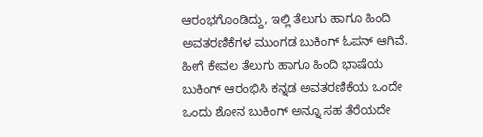ಆರಂಭಗೊಂಡಿದ್ದು, ಇಲ್ಲಿ ತೆಲುಗು ಹಾಗೂ ಹಿಂದಿ ಅವತರಣಿಕೆಗಳ ಮುಂಗಡ ಬುಕಿಂಗ್ ಓಪನ್ ಆಗಿವೆ.
ಹೀಗೆ ಕೇವಲ ತೆಲುಗು ಹಾಗೂ ಹಿಂದಿ ಭಾಷೆಯ ಬುಕಿಂಗ್ ಆರಂಭಿಸಿ ಕನ್ನಡ ಅವತರಣಿಕೆಯ ಒಂದೇ ಒಂದು ಶೋನ ಬುಕಿಂಗ್ ಅನ್ನೂ ಸಹ ತೆರೆಯದೇ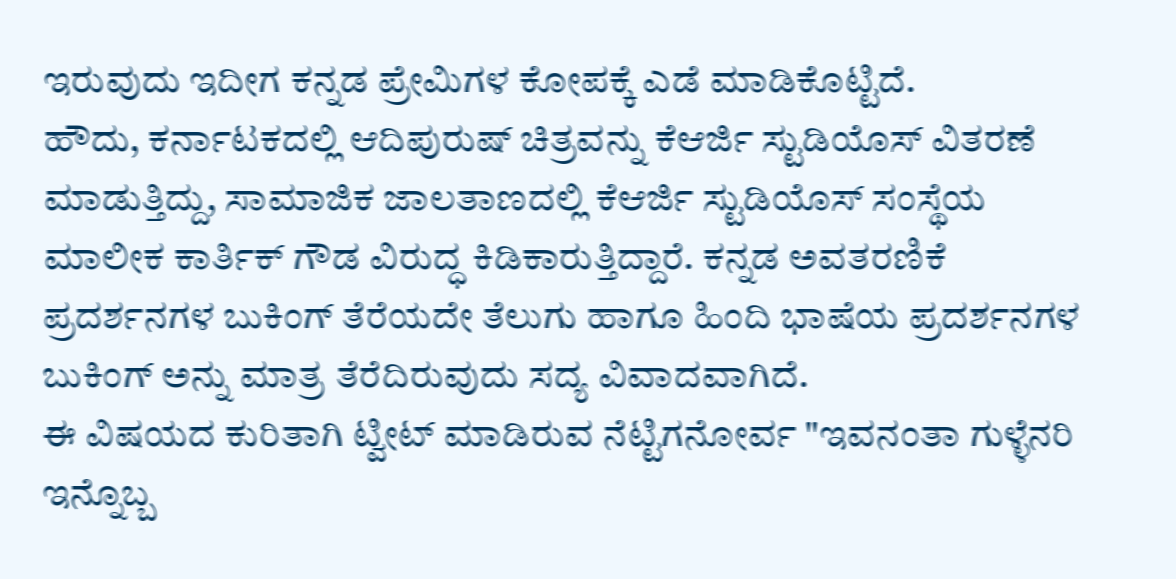ಇರುವುದು ಇದೀಗ ಕನ್ನಡ ಪ್ರೇಮಿಗಳ ಕೋಪಕ್ಕೆ ಎಡೆ ಮಾಡಿಕೊಟ್ಟಿದೆ.
ಹೌದು, ಕರ್ನಾಟಕದಲ್ಲಿ ಆದಿಪುರುಷ್ ಚಿತ್ರವನ್ನು ಕೆಆರ್ಜಿ ಸ್ಟುಡಿಯೊಸ್ ವಿತರಣೆ ಮಾಡುತ್ತಿದ್ದು, ಸಾಮಾಜಿಕ ಜಾಲತಾಣದಲ್ಲಿ ಕೆಆರ್ಜಿ ಸ್ಟುಡಿಯೊಸ್ ಸಂಸ್ಥೆಯ ಮಾಲೀಕ ಕಾರ್ತಿಕ್ ಗೌಡ ವಿರುದ್ಧ ಕಿಡಿಕಾರುತ್ತಿದ್ದಾರೆ. ಕನ್ನಡ ಅವತರಣಿಕೆ ಪ್ರದರ್ಶನಗಳ ಬುಕಿಂಗ್ ತೆರೆಯದೇ ತೆಲುಗು ಹಾಗೂ ಹಿಂದಿ ಭಾಷೆಯ ಪ್ರದರ್ಶನಗಳ ಬುಕಿಂಗ್ ಅನ್ನು ಮಾತ್ರ ತೆರೆದಿರುವುದು ಸದ್ಯ ವಿವಾದವಾಗಿದೆ.
ಈ ವಿಷಯದ ಕುರಿತಾಗಿ ಟ್ವೀಟ್ ಮಾಡಿರುವ ನೆಟ್ಟಿಗನೋರ್ವ "ಇವನಂತಾ ಗುಳ್ಳೆನರಿ ಇನ್ನೊಬ್ಬ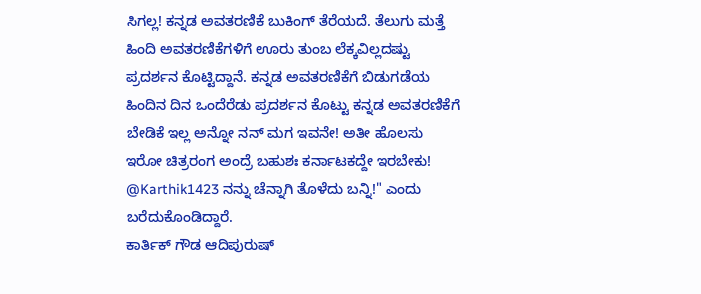ಸಿಗಲ್ಲ! ಕನ್ನಡ ಅವತರಣಿಕೆ ಬುಕಿಂಗ್ ತೆರೆಯದೆ. ತೆಲುಗು ಮತ್ತೆ ಹಿಂದಿ ಅವತರಣಿಕೆಗಳಿಗೆ ಊರು ತುಂಬ ಲೆಕ್ಕವಿಲ್ಲದಷ್ಟು ಪ್ರದರ್ಶನ ಕೊಟ್ಟಿದ್ದಾನೆ. ಕನ್ನಡ ಅವತರಣಿಕೆಗೆ ಬಿಡುಗಡೆಯ ಹಿಂದಿನ ದಿನ ಒಂದೆರೆಡು ಪ್ರದರ್ಶನ ಕೊಟ್ಟು ಕನ್ನಡ ಅವತರಣಿಕೆಗೆ ಬೇಡಿಕೆ ಇಲ್ಲ ಅನ್ನೋ ನನ್ ಮಗ ಇವನೇ! ಅತೀ ಹೊಲಸು ಇರೋ ಚಿತ್ರರಂಗ ಅಂದ್ರೆ ಬಹುಶಃ ಕರ್ನಾಟಕದ್ದೇ ಇರಬೇಕು! @Karthik1423 ನನ್ನು ಚೆನ್ನಾಗಿ ತೊಳೆದು ಬನ್ನಿ!" ಎಂದು ಬರೆದುಕೊಂಡಿದ್ದಾರೆ.
ಕಾರ್ತಿಕ್ ಗೌಡ ಆದಿಪುರುಷ್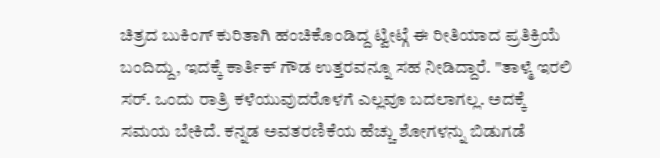ಚಿತ್ರದ ಬುಕಿಂಗ್ ಕುರಿತಾಗಿ ಹಂಚಿಕೊಂಡಿದ್ದ ಟ್ವೀಟ್ಗೆ ಈ ರೀತಿಯಾದ ಪ್ರತಿಕ್ರಿಯೆ ಬಂದಿದ್ದು, ಇದಕ್ಕೆ ಕಾರ್ತಿಕ್ ಗೌಡ ಉತ್ತರವನ್ನೂ ಸಹ ನೀಡಿದ್ದಾರೆ. "ತಾಳ್ಮೆ ಇರಲಿ ಸರ್. ಒಂದು ರಾತ್ರಿ ಕಳೆಯುವುದರೊಳಗೆ ಎಲ್ಲವೂ ಬದಲಾಗಲ್ಲ. ಅದಕ್ಕೆ ಸಮಯ ಬೇಕಿದೆ. ಕನ್ನಡ ಅವತರಣಿಕೆಯ ಹೆಚ್ಚು ಶೋಗಳನ್ನು ಬಿಡುಗಡೆ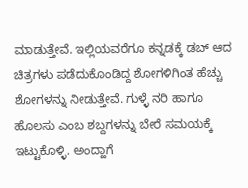ಮಾಡುತ್ತೇವೆ. ಇಲ್ಲಿಯವರೆಗೂ ಕನ್ನಡಕ್ಕೆ ಡಬ್ ಆದ ಚಿತ್ರಗಳು ಪಡೆದುಕೊಂಡಿದ್ದ ಶೋಗಳಿಗಿಂತ ಹೆಚ್ಚು ಶೋಗಳನ್ನು ನೀಡುತ್ತೇವೆ. ಗುಳ್ಳೆ ನರಿ ಹಾಗೂ ಹೊಲಸು ಎಂಬ ಶಬ್ದಗಳನ್ನು ಬೇರೆ ಸಮಯಕ್ಕೆ ಇಟ್ಟುಕೊಳ್ಳಿ. ಅಂದ್ಹಾಗೆ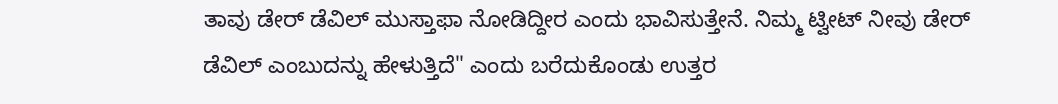ತಾವು ಡೇರ್ ಡೆವಿಲ್ ಮುಸ್ತಾಫಾ ನೋಡಿದ್ದೀರ ಎಂದು ಭಾವಿಸುತ್ತೇನೆ. ನಿಮ್ಮ ಟ್ವೀಟ್ ನೀವು ಡೇರ್ ಡೆವಿಲ್ ಎಂಬುದನ್ನು ಹೇಳುತ್ತಿದೆ" ಎಂದು ಬರೆದುಕೊಂಡು ಉತ್ತರ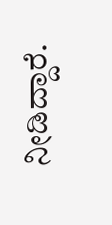ನೀಡಿದ್ದಾರೆ.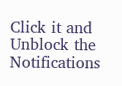Click it and Unblock the Notifications